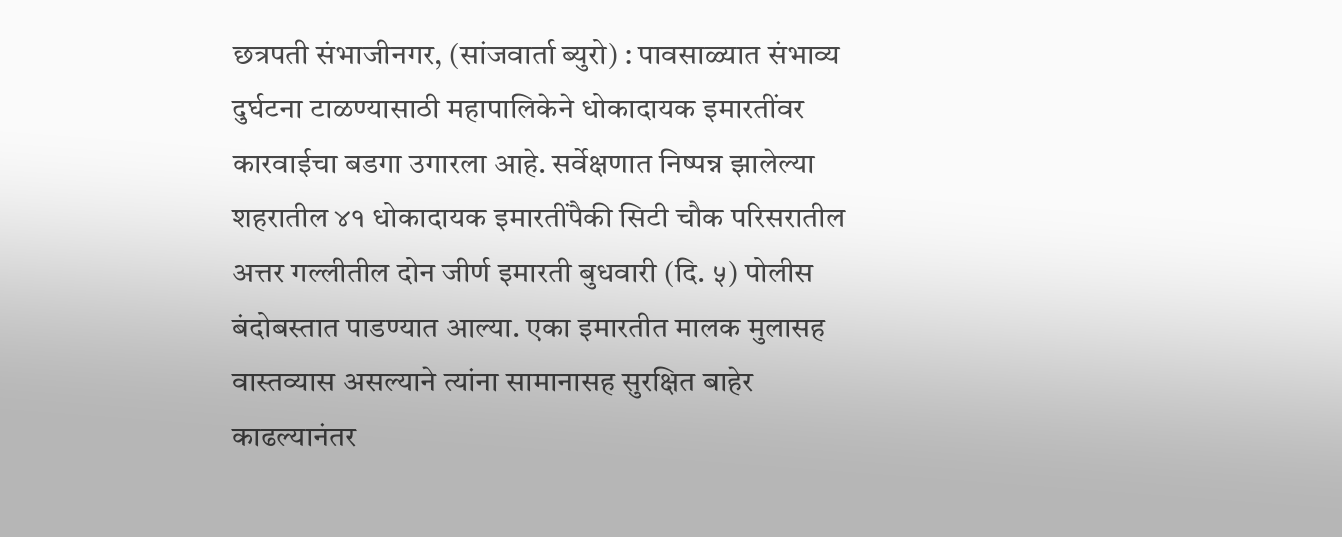छत्रपती संभाजीनगर, (सांजवार्ता ब्युरो) : पावसाळ्यात संभाव्य दुर्घटना टाळण्यासाठी महापालिकेने धोकादायक इमारतींवर कारवाईचा बडगा उगारला आहे. सर्वेक्षणात निष्पन्न झालेल्या शहरातील ४१ धोकादायक इमारतींपैकी सिटी चौक परिसरातील अत्तर गल्लीतील दोन जीर्ण इमारती बुधवारी (दि. ५) पोलीस बंदोबस्तात पाडण्यात आल्या. एका इमारतीत मालक मुलासह वास्तव्यास असल्याने त्यांना सामानासह सुरक्षित बाहेर काढल्यानंतर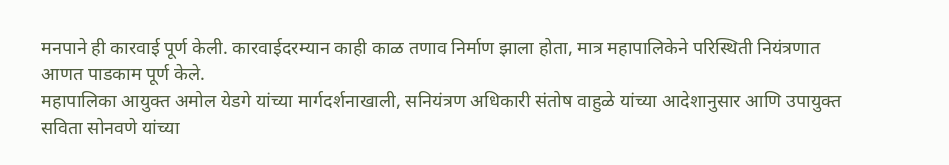मनपाने ही कारवाई पूर्ण केली. कारवाईदरम्यान काही काळ तणाव निर्माण झाला होता, मात्र महापालिकेने परिस्थिती नियंत्रणात आणत पाडकाम पूर्ण केले.
महापालिका आयुक्त अमोल येडगे यांच्या मार्गदर्शनाखाली, सनियंत्रण अधिकारी संतोष वाहुळे यांच्या आदेशानुसार आणि उपायुक्त सविता सोनवणे यांच्या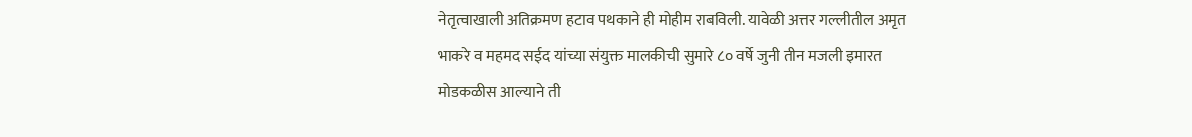नेतृत्वाखाली अतिक्रमण हटाव पथकाने ही मोहीम राबविली. यावेळी अत्तर गल्लीतील अमृत भाकरे व महमद सईद यांच्या संयुक्त मालकीची सुमारे ८० वर्षे जुनी तीन मजली इमारत मोडकळीस आल्याने ती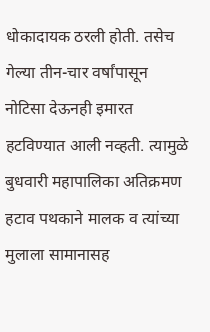धोकादायक ठरली होती. तसेच गेल्या तीन-चार वर्षांपासून नोटिसा देऊनही इमारत हटविण्यात आली नव्हती. त्यामुळे बुधवारी महापालिका अतिक्रमण हटाव पथकाने मालक व त्यांच्या मुलाला सामानासह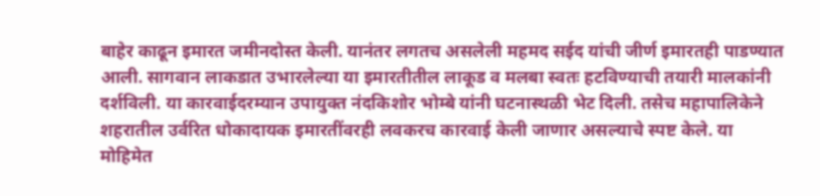बाहेर काढून इमारत जमीनदोस्त केली. यानंतर लगतच असलेली महमद सईद यांची जीर्ण इमारतही पाडण्यात आली. सागवान लाकडात उभारलेल्या या इमारतीतील लाकूड व मलबा स्वतः हटविण्याची तयारी मालकांनी दर्शविली. या कारवाईदरम्यान उपायुक्त नंदकिशोर भोम्बे यांनी घटनास्थळी भेट दिली. तसेच महापालिकेने शहरातील उर्वरित धोकादायक इमारतींवरही लवकरच कारवाई केली जाणार असल्याचे स्पष्ट केले. या मोहिमेत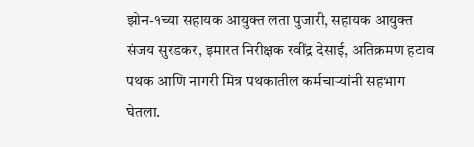झोन-१च्या सहायक आयुक्त लता पुजारी, सहायक आयुक्त संजय सुरडकर, इमारत निरीक्षक रवींद्र देसाई, अतिक्रमण हटाव पथक आणि नागरी मित्र पथकातील कर्मचाऱ्यांनी सहभाग घेतला.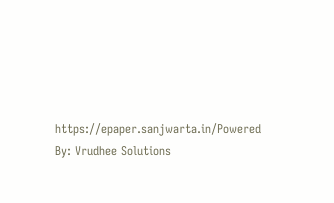https://epaper.sanjwarta.in/Powered By: Vrudhee Solutions